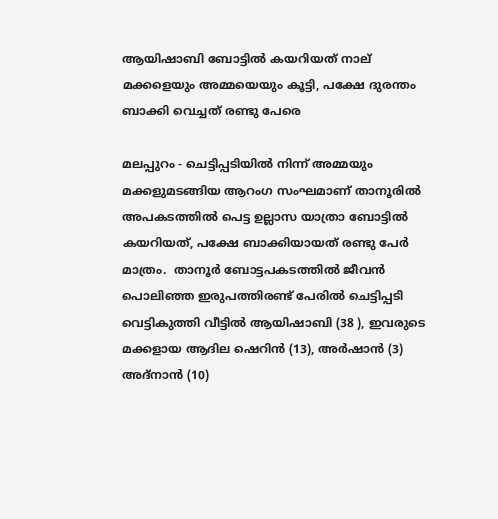ആയിഷാബി ബോട്ടില്‍ കയറിയത് നാല് മക്കളെയും അമ്മയെയും കൂട്ടി, പക്ഷേ ദുരന്തം ബാക്കി വെച്ചത് രണ്ടു പേരെ

മലപ്പുറം - ചെട്ടിപ്പടിയില്‍ നിന്ന് അമ്മയും മക്കളുമടങ്ങിയ ആറംഗ സംഘമാണ് താനൂരില്‍ അപകടത്തില്‍ പെട്ട ഉല്ലാസ യാത്രാ ബോട്ടില്‍ കയറിയത്, പക്ഷേ ബാക്കിയായത് രണ്ടു പേര്‍ മാത്രം.  താനൂര്‍ ബോട്ടപകടത്തില്‍ ജീവന്‍ പൊലിഞ്ഞ ഇരുപത്തിരണ്ട് പേരില്‍ ചെട്ടിപ്പടി വെട്ടികുത്തി വീട്ടില്‍ ആയിഷാബി (38 ), ഇവരുടെ മക്കളായ ആദില ഷെറിന്‍ (13), അര്‍ഷാന്‍ (3) അദ്‌നാന്‍ (10)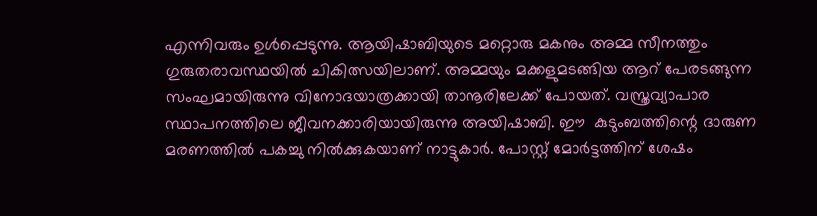എന്നിവരും ഉള്‍പ്പെടുന്നു. ആയിഷാബിയുടെ മറ്റൊരു മകനും അമ്മ സീനത്തും ഗുരുതരാവസ്ഥയില്‍ ചികിത്സയിലാണ്. അമ്മയും മക്കളുമടങ്ങിയ ആറ് പേരടങ്ങുന്ന സംഘമായിരുന്നു വിനോദയാത്രക്കായി താനൂരിലേക്ക് പോയത്. വസ്ത്രവ്യാപാര സ്ഥാപനത്തിലെ ജീവനക്കാരിയായിരുന്നു അയിഷാബി. ഈ  കുടുംബത്തിന്റെ ദാരുണ മരണത്തില്‍ പകച്ചു നില്‍ക്കുകയാണ് നാട്ടുകാര്‍. പോസ്റ്റ് മോര്‍ട്ടത്തിന് ശേഷം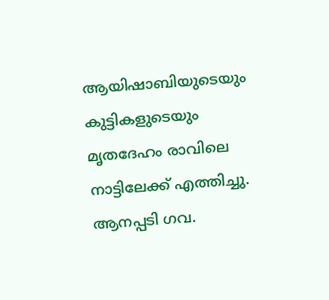ആയിഷാബിയുടെയും കുട്ടികളുടെയും മൃതദേഹം രാവിലെ നാട്ടിലേക്ക് എത്തിച്ചു. ആനപ്പടി ഗവ.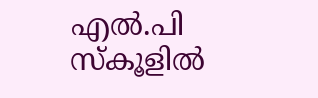എല്‍.പി സ്‌കൂളില്‍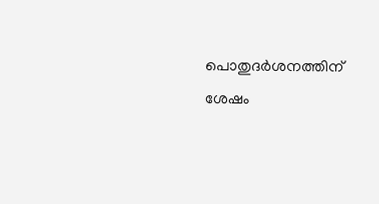പൊതുദര്‍ശനത്തിന് ശേഷം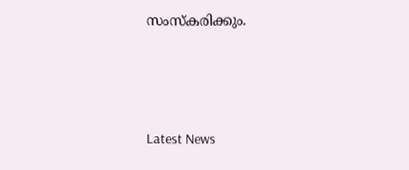സംസ്‌കരിക്കും.



Latest News